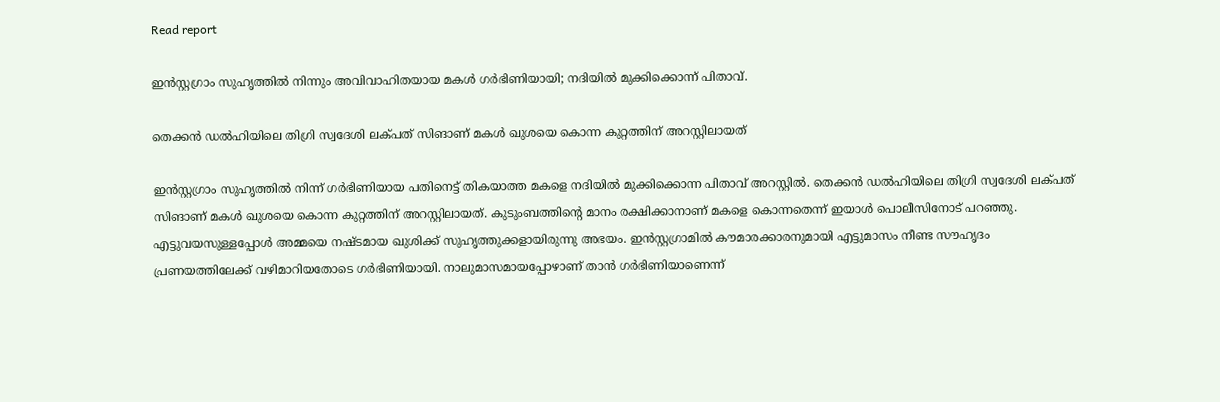Read report

ഇന്‍സ്റ്റഗ്രാം സുഹൃത്തില്‍ നിന്നും അവിവാഹിതയായ മകള്‍ ഗര്‍ഭിണിയായി; നദിയില്‍ മുക്കിക്കൊന്ന് പിതാവ്.

തെക്കന്‍ ഡല്‍ഹിയിലെ തിഗ്രി സ്വദേശി ലക്പത് സിങാണ് മകള്‍ ഖുശയെ കൊന്ന കുറ്റത്തിന് അറസ്റ്റിലായത്

ഇന്‍സ്റ്റഗ്രാം സുഹൃത്തില്‍ നിന്ന് ഗര്‍ഭിണിയായ പതിനെട്ട് തികയാത്ത മകളെ നദിയില്‍ മുക്കിക്കൊന്ന പിതാവ് അറസ്റ്റില്‍. തെക്കന്‍ ഡല്‍ഹിയിലെ തിഗ്രി സ്വദേശി ലക്പത് സിങാണ് മകള്‍ ഖുശയെ കൊന്ന കുറ്റത്തിന് അറസ്റ്റിലായത്. കുടുംബത്തിന്‍റെ മാനം രക്ഷിക്കാനാണ് മകളെ കൊന്നതെന്ന് ഇയാള്‍ പൊലീസിനോട് പറഞ്ഞു.
എട്ടുവയസുള്ളപ്പോള്‍ അമ്മയെ നഷ്ടമായ ഖുശിക്ക് സുഹൃത്തുക്കളായിരുന്നു അഭയം. ഇന്‍സ്റ്റഗ്രാമില്‍ കൗമാരക്കാരനുമായി എട്ടുമാസം നീണ്ട സൗഹൃദം പ്രണയത്തിലേക്ക് വഴിമാറിയതോടെ ഗര്‍ഭിണിയായി. നാലുമാസമായപ്പോഴാണ് താന്‍ ഗര്‍ഭിണിയാണെന്ന്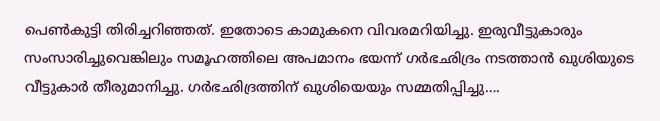പെണ്‍കുട്ടി തിരിച്ചറിഞ്ഞത്. ഇതോടെ കാമുകനെ വിവരമറിയിച്ചു. ഇരുവീട്ടുകാരും സംസാരിച്ചുവെങ്കിലും സമൂഹത്തിലെ അപമാനം ഭയന്ന് ഗര്‍ഭഛിദ്രം നടത്താന്‍ ഖുശിയുടെ വീട്ടുകാര്‍ തീരുമാനിച്ചു. ഗര്‍ഭഛിദ്രത്തിന് ഖുശിയെയും സമ്മതിപ്പിച്ചു….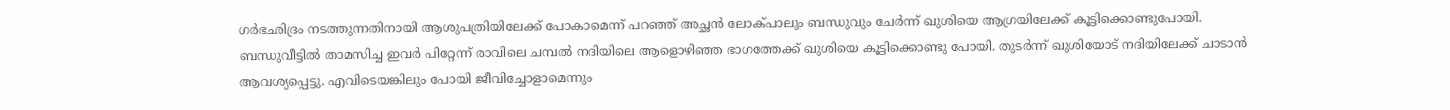ഗര്‍ഭഛിദ്രം നടത്തുന്നതിനായി ആശുപത്രിയിലേക്ക് പോകാമെന്ന് പറഞ്ഞ് അച്ഛന്‍ ലോക്പാലും ബന്ധുവും ചേര്‍ന്ന് ഖുശിയെ ആഗ്രയിലേക്ക് കൂട്ടിക്കൊണ്ടുപോയി. ബന്ധുവീട്ടില്‍ താമസിച്ച ഇവര്‍ പിറ്റേന്ന് രാവിലെ ചമ്പല്‍ നദിയിലെ ആളൊഴിഞ്ഞ ഭാഗത്തേക്ക് ഖുശിയെ കൂട്ടിക്കൊണ്ടു പോയി. തുടര്‍ന്ന് ഖുശിയോട് നദിയിലേക്ക് ചാടാന്‍ ആവശ്യപ്പെട്ടു. എവിടെയങ്കിലും പോയി ജീവിച്ചോളാമെന്നും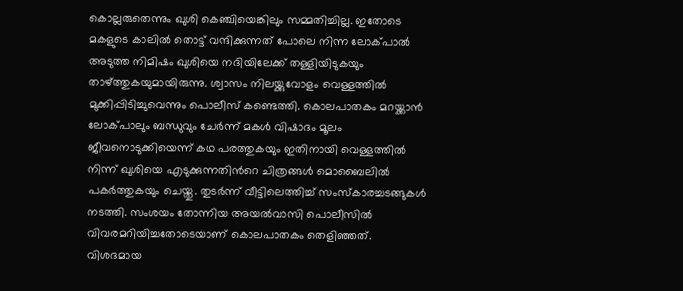കൊല്ലരുതെന്നും ഖുശി കെഞ്ചിയെങ്കിലും സമ്മതിച്ചില്ല. ഇതോടെ മകളുടെ കാലില്‍ തൊട്ട് വന്ദിക്കുന്നത് പോലെ നിന്ന ലോക്പാല്‍ അടുത്ത നിമിഷം ഖുശിയെ നദിയിലേക്ക് തള്ളിയിടുകയും താഴ്ത്തുകയുമായിരുന്നു. ശ്വാസം നിലയ്ക്കുവോളം വെള്ളത്തില്‍ മുക്കിപ്പിടിച്ചുവെന്നും പൊലീസ് കണ്ടെത്തി. കൊലപാതകം മറയ്ക്കാന്‍ ലോക്പാലും ബന്ധുവും ചേര്‍ന്ന് മകള്‍ വിഷാദം മൂലം ജീവനൊടുക്കിയെന്ന് കഥ പരത്തുകയും ഇതിനായി വെള്ളത്തില്‍ നിന്ന് ഖുശിയെ എടുക്കുന്നതിന്‍റെ ചിത്രങ്ങള്‍ മൊബൈലില്‍ പകര്‍ത്തുകയും ചെയ്തു. തുടര്‍ന്ന് വീട്ടിലെത്തിച്ച് സംസ്കാരച്ചടങ്ങുകള്‍ നടത്തി. സംശയം തോന്നിയ അയല്‍വാസി പൊലീസില്‍ വിവരമറിയിച്ചതോടെയാണ് കൊലപാതകം തെളിഞ്ഞത്. വിശദമായ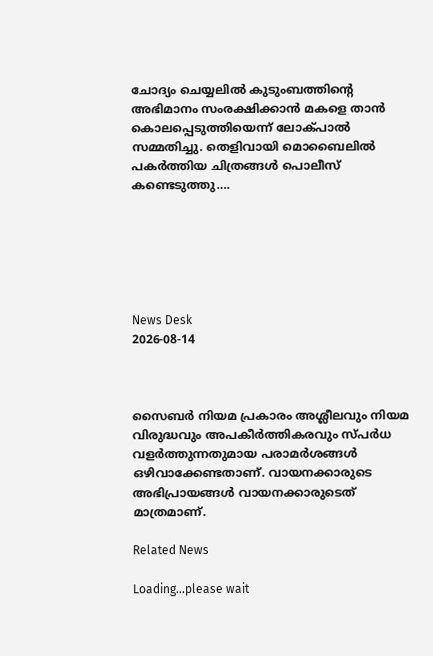ചോദ്യം ചെയ്യലില്‍ കുടുംബത്തിന്‍റെ അഭിമാനം സംരക്ഷിക്കാന്‍ മകളെ താന്‍ കൊലപ്പെടുത്തിയെന്ന് ലോക്പാല്‍ സമ്മതിച്ചു. തെളിവായി മൊബൈലില്‍ പകര്‍ത്തിയ ചിത്രങ്ങള്‍ പൊലീസ് കണ്ടെടുത്തു….






News Desk
2026-08-14



സൈബര്‍ നിയമ പ്രകാരം അശ്ലീലവും നിയമ വിരുദ്ധവും അപകീര്‍ത്തികരവും സ്പര്‍ധ വളര്‍ത്തുന്നതുമായ പരാമര്‍ശങ്ങള്‍ ഒഴിവാക്കേണ്ടതാണ്. വായനക്കാരുടെ അഭിപ്രായങ്ങള്‍ വായനക്കാരുടെത് മാത്രമാണ്.

Related News

Loading...please wait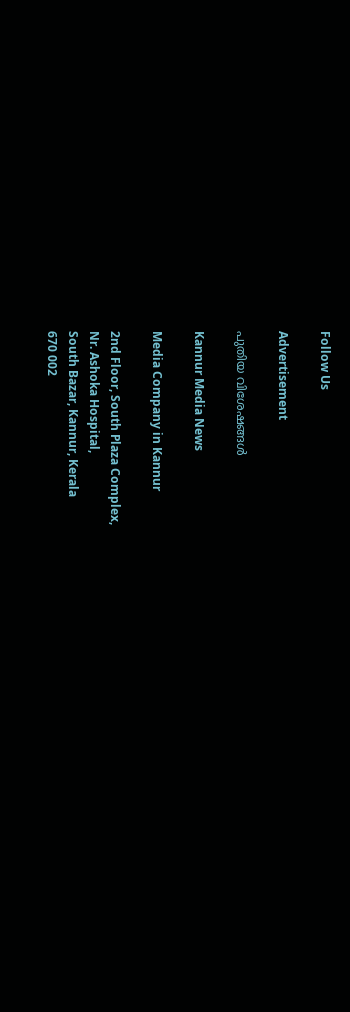Follow Us

Advertisement

പുതിയ വിശേഷങ്ങൾ

Kannur Media News

Media Company in Kannur

2nd Floor, South Plaza Complex,
Nr. Ashoka Hospital,
South Bazar, Kannur, Kerala
670 002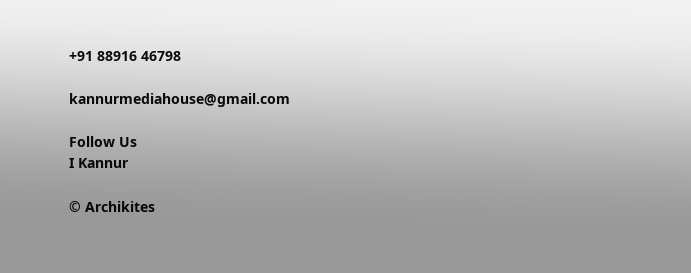+91 88916 46798

kannurmediahouse@gmail.com

Follow Us
I Kannur

© Archikites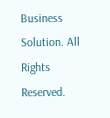Business Solution. All Rights Reserved.